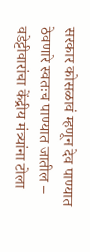सरकार कोसळावं म्हणून देव पाण्यात ठेवणारे स्वतःच पाण्यात जातील – वडेट्टीवारांचा केंद्रीय मंत्र्यांना टोला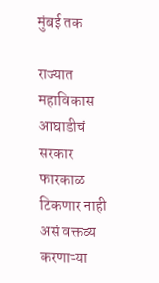मुंबई तक

राज्यात महाविकास आघाडीचं सरकार फारकाळ टिकणार नाही असं वक्तव्य करणाऱ्या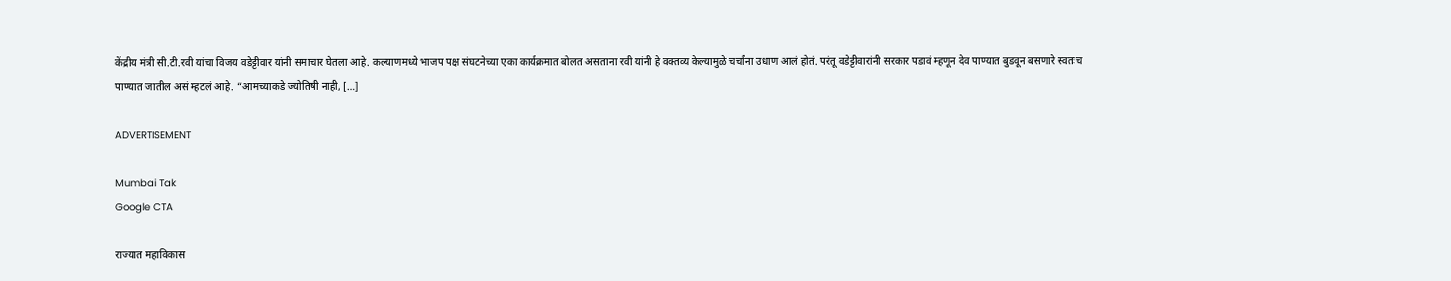केंद्रीय मंत्री सी.टी.रवी यांचा विजय वडेट्टीवार यांनी समाचार घेतला आहे. कल्याणमध्ये भाजप पक्ष संघटनेच्या एका कार्यक्रमात बोलत असताना रवी यांनी हे वक्तव्य केल्यामुळे चर्चांना उधाण आलं होतं. परंतू वडेट्टीवारांनी सरकार पडावं म्हणून देव पाण्यात बुडवून बसणारे स्वतःच पाण्यात जातील असं म्हटलं आहे. “आमच्याकडे ज्योतिषी नाही, […]

ADVERTISEMENT

Mumbai Tak
Google CTA

राज्यात महाविकास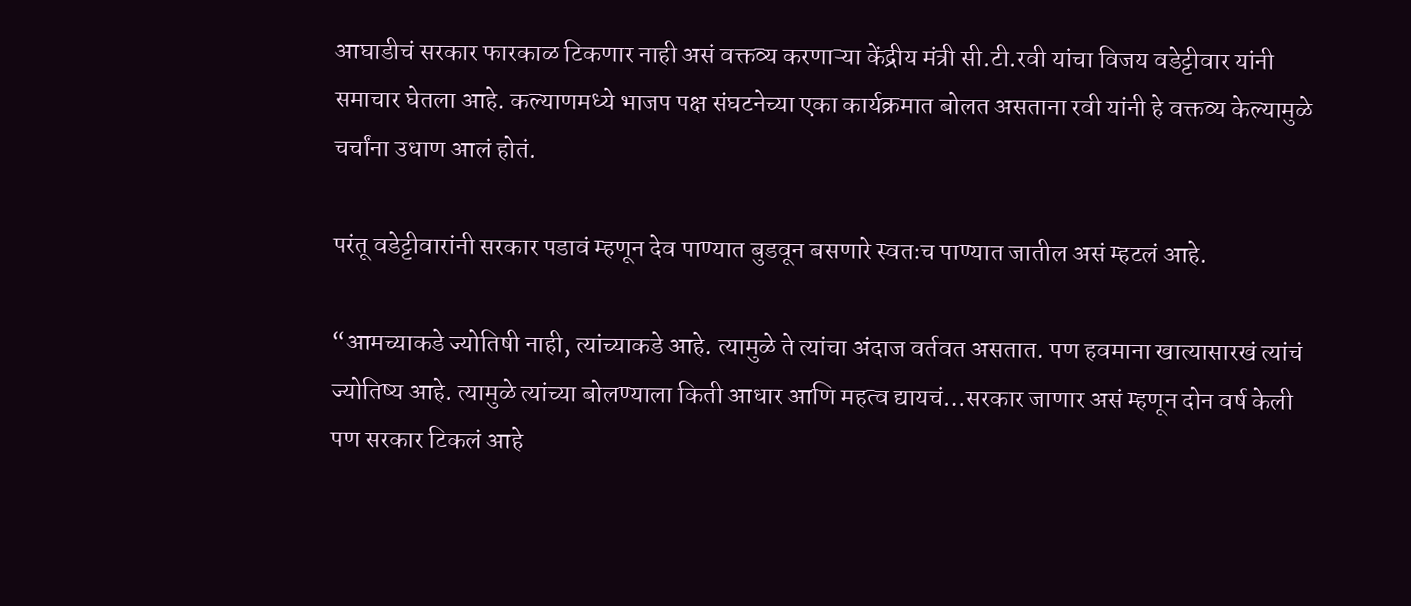आघाडीचं सरकार फारकाळ टिकणार नाही असं वक्तव्य करणाऱ्या केंद्रीय मंत्री सी.टी.रवी यांचा विजय वडेट्टीवार यांनी समाचार घेतला आहे. कल्याणमध्ये भाजप पक्ष संघटनेच्या एका कार्यक्रमात बोलत असताना रवी यांनी हे वक्तव्य केल्यामुळे चर्चांना उधाण आलं होतं.

परंतू वडेट्टीवारांनी सरकार पडावं म्हणून देव पाण्यात बुडवून बसणारे स्वतःच पाण्यात जातील असं म्हटलं आहे.

“आमच्याकडे ज्योतिषी नाही, त्यांच्याकडे आहे. त्यामुळे ते त्यांचा अंदाज वर्तवत असतात. पण हवमाना खात्यासारखं त्यांचं ज्योतिष्य आहे. त्यामुळे त्यांच्या बोलण्याला किती आधार आणि महत्व द्यायचं…सरकार जाणार असं म्हणून दोन वर्ष केली पण सरकार टिकलं आहे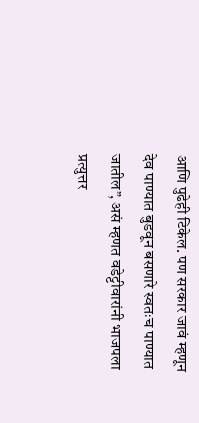आणि पुढेही टिकेल. पण सरकार जावं म्हणून देव पाण्यात बुडवून बसणारे स्वतःच पाण्यात जातील”, असं म्हणत वडेट्टीवारांनी भाजपला प्रत्युत्तर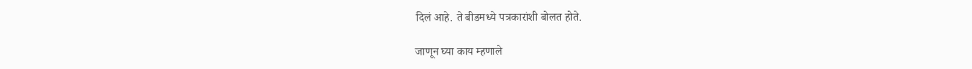दिलं आहे. ते बीडमध्ये पत्रकारांशी बोलत होते.

जाणून घ्या काय म्हणाले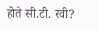होते सी.टी. रवी?